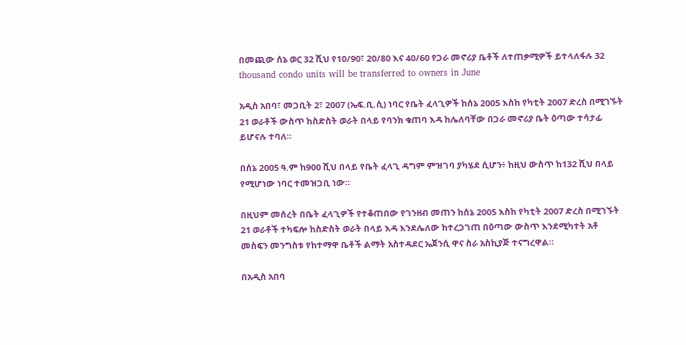በመጪው ሰኔ ወር 32 ሺህ የ10/90፣ 20/80 እና 40/60 የጋራ መኖሪያ ቤቶች ለተጠቃሚዎች ይተላለፋሉ 32 thousand condo units will be transferred to owners in June

አዲስ አበባ፣ መጋቢት 2፣ 2007 (ኤፍ.ቢ.ሲ) ነባር የቤት ፈላጊዎች ከሰኔ 2005 እስከ የካቲት 2007 ድረስ በሚገኙት 21 ወራቶች ውስጥ ከስድስት ወራት በላይ የባንክ ቁጠባ እዳ ከሌለባቸው በጋራ መኖሪያ ቤት ዕጣው ተሳታፊ ይሆናሉ ተባለ።

በሰኔ 2005 ዓ.ም ከ900 ሺህ በላይ የቤት ፈላጊ ዳግም ምዝገባ ያካሄደ ሲሆን፥ ከዚህ ውስጥ ከ132 ሺህ በላይ የሚሆነው ነባር ተመዝጋቢ ነው።

በዚህም መሰረት በቤት ፈላጊዎች የተቆጠበው የገንዘብ መጠን ከሰኔ 2005 እስከ የካቲት 2007 ድረስ በሚገኙት 21 ወራቶች ተካፍሎ ከስድስት ወራት በላይ እዳ እንደሌለው ከተረጋገጠ በዕጣው ውስጥ እንደሚካተት አቶ መስፍን መንግስቱ የከተማዋ ቤቶች ልማት አስተዳደር ኤጀንሲ ዋና ስራ አስኪያጅ ተናግረዋል።

በአዲስ አበባ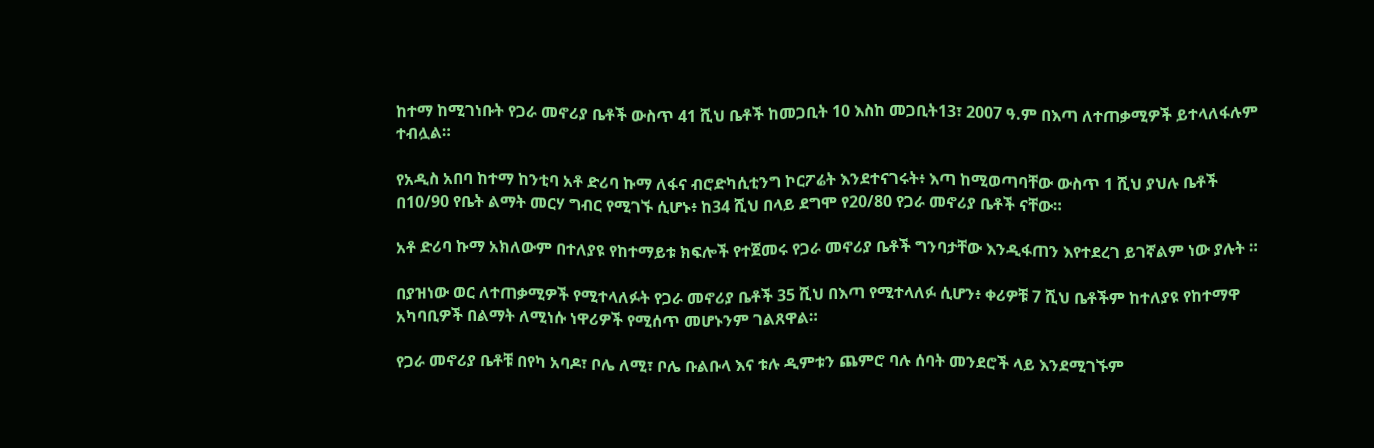ከተማ ከሚገነቡት የጋራ መኖሪያ ቤቶች ውስጥ 41 ሺህ ቤቶች ከመጋቢት 10 እስከ መጋቢት13፣ 2007 ዓ.ም በእጣ ለተጠቃሚዎች ይተላለፋሉም ተብሏል።

የአዲስ አበባ ከተማ ከንቲባ አቶ ድሪባ ኩማ ለፋና ብሮድካሲቲንግ ኮርፖሬት እንደተናገሩት፥ እጣ ከሚወጣባቸው ውስጥ 1 ሺህ ያህሉ ቤቶች በ10/90 የቤት ልማት መርሃ ግብር የሚገኙ ሲሆኑ፥ ከ34 ሺህ በላይ ደግሞ የ20/80 የጋራ መኖሪያ ቤቶች ናቸው።

አቶ ድሪባ ኩማ አክለውም በተለያዩ የከተማይቱ ክፍሎች የተጀመሩ የጋራ መኖሪያ ቤቶች ግንባታቸው እንዲፋጠን እየተደረገ ይገኛልም ነው ያሉት ።

በያዝነው ወር ለተጠቃሚዎች የሚተላለፉት የጋራ መኖሪያ ቤቶች 35 ሺህ በእጣ የሚተላለፉ ሲሆን፥ ቀሪዎቹ 7 ሺህ ቤቶችም ከተለያዩ የከተማዋ አካባቢዎች በልማት ለሚነሱ ነዋሪዎች የሚሰጥ መሆኑንም ገልጸዋል።

የጋራ መኖሪያ ቤቶቹ በየካ አባዶ፣ ቦሌ ለሚ፣ ቦሌ ቡልቡላ እና ቱሉ ዲምቱን ጨምሮ ባሉ ሰባት መንደሮች ላይ እንደሚገኙም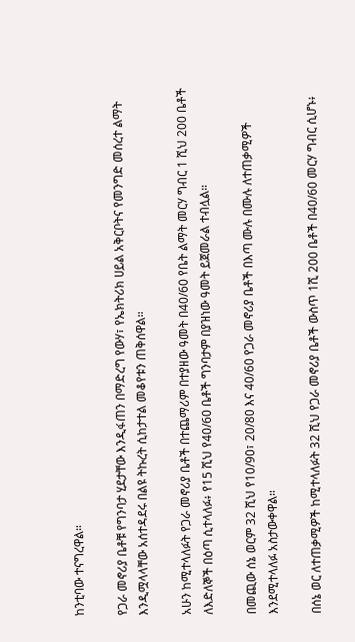ከንቲባው ተናግረዋል።

የጋራ መኖሪያ ቤቶቹ የግንባታ ሂደታቸው እንዲፋጠን በማድረግ የውሃ፣ የኤክትሪክ ሀይል አቅርቦትና የመንግድ መሰረተ ልማት እንዲሟላላቸው አሰተዳደሩ በልዩ ትኩረት ሲከታተል መቆየቱን ጠቅሰዋል።

አሁን ከሚተላለፉት የጋራ መኖሪያ ቤቶች በተጨማሪም በተያዘው ዓመት በ40/60 የቤት ልማት መርሃ ግብር 1 ሺህ 200 ቤቶች ለእድለኞች በዕጣ ሲተላለፉ፥ የ15 ሺህ የ40/60 ቤቶች ግንባታም በያዝነው ዓመት ይጀመራል ተብሏል።

በመጪው ሰኔ ወርም 32 ሺህ የ10/90፣ 20/80 እና 40/60 የጋራ መኖሪያ ቤቶች በእጣ ሙሉ በሙሉ ለተጠቃሚዎች እንደሚተላለፉ አስታውቀዋል።

በሰኔ ወር ለተጠቃሚዎች ከሚተላለፉት 32 ሺህ የጋራ መኖሪያ ቤቶች ውስጥ 1ሺ 200 ቤቶች በ40/60 መርሃ ግብር ሲሆኑ፥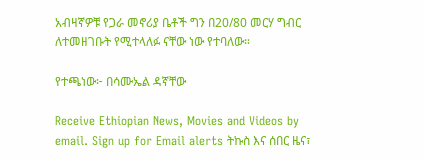አብዛኛዎቹ የጋራ መኖሪያ ቤቶች ግን በ20/80 መርሃ ግብር ለተመዘገቡት የሚተላለፉ ናቸው ነው የተባለው።

የተጫነው፦ በሳሙኤል ዳኛቸው

Receive Ethiopian News, Movies and Videos by email. Sign up for Email alerts ትኩስ እና ሰበር ዜና፣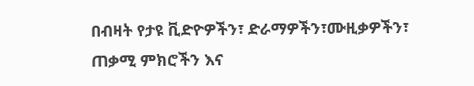በብዛት የታዩ ቪድዮዎችን፣ ድራማዎችን፣ሙዚቃዎችን፣ ጠቃሚ ምክሮችን እና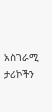አስገራሚ ታሪኮችን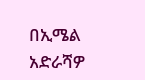በኢሜል አድራሻዎ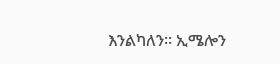እንልካለን። ኢሜሎን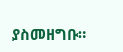ያስመዘግቡ።